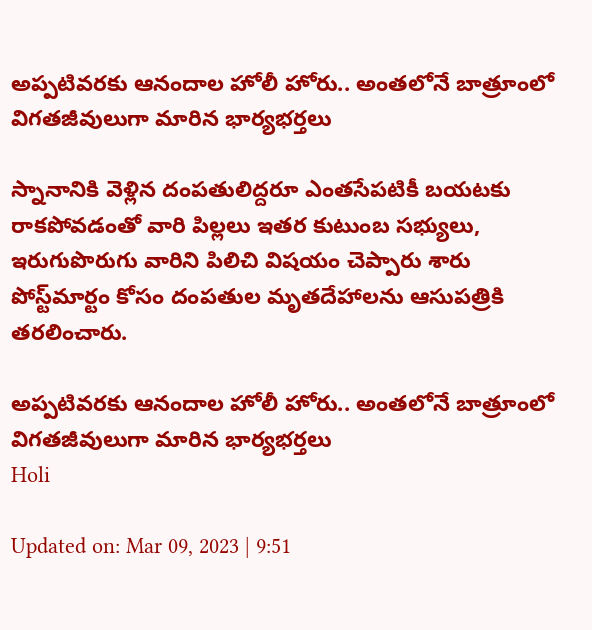అప్పటివరకు ఆనందాల హోలీ హోరు.. అంతలోనే బాత్రూంలో విగతజీవులుగా మారిన భార్యభర్తలు

స్నానానికి వెళ్లిన దంపతులిద్దరూ ఎంతసేపటికీ బయటకు రాకపోవడంతో వారి పిల్లలు ఇతర కుటుంబ సభ్యులు, ఇరుగుపొరుగు వారిని పిలిచి విషయం చెప్పారు శారు పోస్ట్‌మార్టం కోసం దంపతుల మృతదేహాలను ఆసుపత్రికి తరలించారు.

అప్పటివరకు ఆనందాల హోలీ హోరు.. అంతలోనే బాత్రూంలో విగతజీవులుగా మారిన భార్యభర్తలు
Holi

Updated on: Mar 09, 2023 | 9:51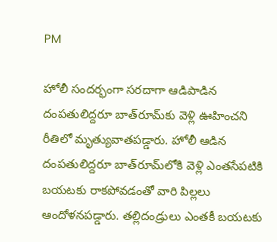PM

హోలీ సందర్భంగా సరదాగా ఆడిపాడిన దంపతులిద్దరూ బాత్‌రూమ్‌కు వెళ్లి ఊహించని రీతిలో మృత్యువాతపడ్డారు. హోలీ ఆడిన దంపతులిద్దరూ బాత్‌రూమ్‌లోకి వెళ్లి ఎంతసేపటికి బయటకు రాకపోవడంతో వారి పిల్లలు ఆందోళనపడ్డారు. తల్లిదండ్రులు ఎంతకీ బయటకు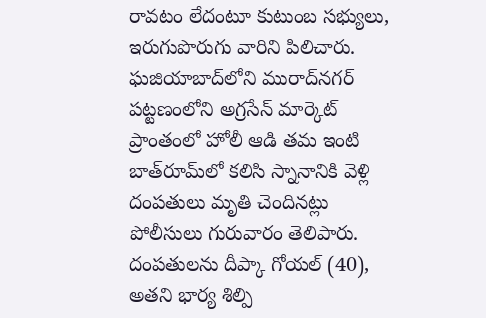రావటం లేదంటూ కుటుంబ సభ్యులు, ఇరుగుపొరుగు వారిని పిలిచారు. ఘజియాబాద్‌లోని మురాద్‌నగర్ పట్టణంలోని అగ్రసేన్ మార్కెట్ ప్రాంతంలో హోలీ ఆడి తమ ఇంటి బాత్‌రూమ్‌లో కలిసి స్నానానికి వెళ్లి దంపతులు మృతి చెందినట్లు పోలీసులు గురువారం తెలిపారు. దంపతులను దీప్కా గోయల్ (40), అతని భార్య శిల్పి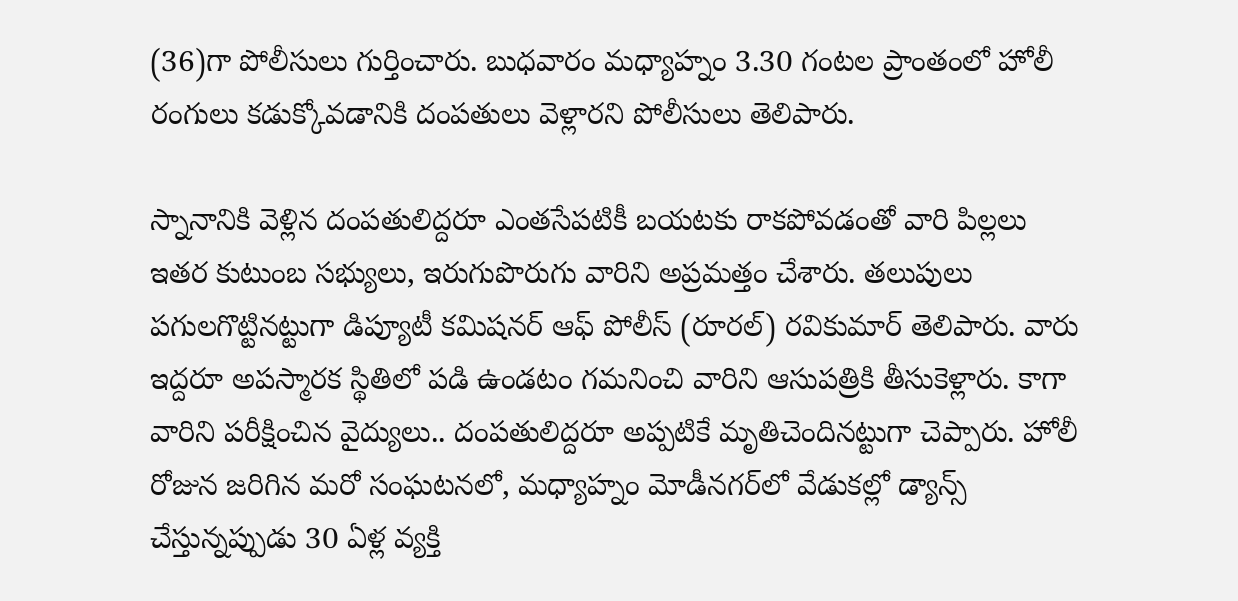(36)గా పోలీసులు గుర్తించారు. బుధవారం మధ్యాహ్నం 3.30 గంటల ప్రాంతంలో హోలీ రంగులు కడుక్కోవడానికి దంపతులు వెళ్లారని పోలీసులు తెలిపారు.

స్నానానికి వెళ్లిన దంపతులిద్దరూ ఎంతసేపటికీ బయటకు రాకపోవడంతో వారి పిల్లలు ఇతర కుటుంబ సభ్యులు, ఇరుగుపొరుగు వారిని అప్రమత్తం చేశారు. తలుపులు పగులగొట్టినట్టుగా డిప్యూటీ కమిషనర్ ఆఫ్ పోలీస్ (రూరల్) రవికుమార్ తెలిపారు. వారు ఇద్దరూ అపస్మారక స్థితిలో పడి ఉండటం గమనించి వారిని ఆసుపత్రికి తీసుకెళ్లారు. కాగా వారిని పరీక్షించిన వైద్యులు.. దంపతులిద్దరూ అప్పటికే మృతిచెందినట్టుగా చెప్పారు. హోలీ రోజున జరిగిన మరో సంఘటనలో, మధ్యాహ్నం మోడీనగర్‌లో వేడుకల్లో డ్యాన్స్ చేస్తున్నప్పుడు 30 ఏళ్ల వ్యక్తి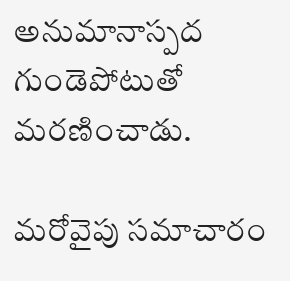అనుమానాస్పద గుండెపోటుతో మరణించాడు.

మరోవైపు సమాచారం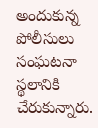అందుకున్న పోలీసులు సంఘటనా స్థలానికి చేరుకున్నారు.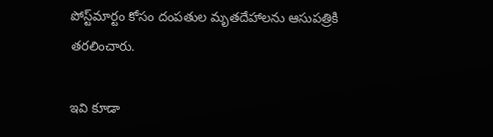పోస్ట్‌మార్టం కోసం దంపతుల మృతదేహాలను ఆసుపత్రికి తరలించారు.

ఇవి కూడా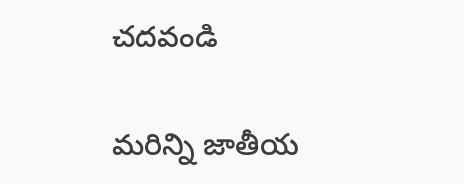చదవండి

మరిన్ని జాతీయ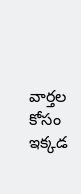వార్తల కోసం ఇక్కడ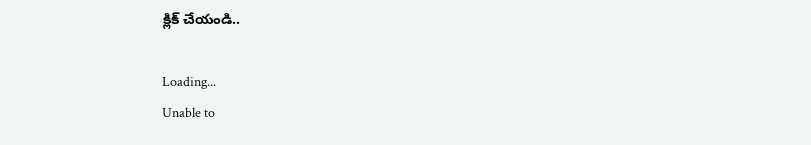క్లిక్ చేయండి..

Loading...
Unable to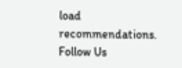load recommendations.
Follow Us